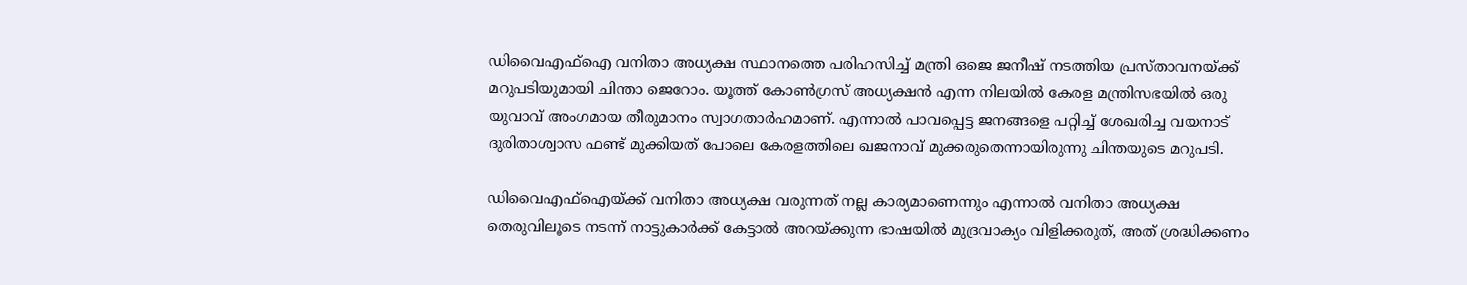ഡിവൈഎഫ്ഐ വനിതാ അധ്യക്ഷ സ്ഥാനത്തെ പരിഹസിച്ച് മന്ത്രി ഒജെ ജനീഷ് നടത്തിയ പ്രസ്‍താവനയ്ക്ക് മറുപടിയുമായി ചിന്താ ജെറോം. യൂത്ത് കോൺഗ്രസ് അധ്യക്ഷൻ എന്ന നിലയിൽ കേരള മന്ത്രിസഭയിൽ ഒരു യുവാവ് അംഗമായ തീരുമാനം സ്വാഗതാർഹമാണ്. എന്നാൽ പാവപ്പെട്ട ജനങ്ങളെ പറ്റിച്ച് ശേഖരിച്ച വയനാട് ദുരിതാശ്വാസ ഫണ്ട് മുക്കിയത് പോലെ കേരളത്തിലെ ഖജനാവ് മുക്കരുതെന്നായിരുന്നു ചിന്തയുടെ മറുപടി.

ഡിവൈഎഫ്ഐയ്ക്ക് വനിതാ അധ്യക്ഷ വരുന്നത് നല്ല കാര്യമാണെന്നും എന്നാൽ വനിതാ അധ്യക്ഷ തെരുവിലൂടെ നടന്ന് നാട്ടുകാർക്ക് കേട്ടാൽ അറയ്ക്കുന്ന ഭാഷയിൽ മുദ്രവാക്യം വിളിക്കരുത്, അത് ശ്രദ്ധിക്കണം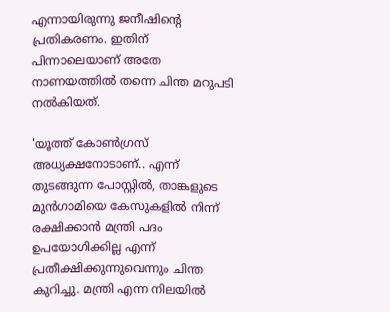എന്നായിരുന്നു ജനീഷിന്റെ പ്രതികരണം. ഇതിന് പിന്നാലെയാണ് അതേ നാണയത്തിൽ തന്നെ ചിന്ത മറുപടി നൽകിയത്.

'യൂത്ത് കോൺഗ്രസ് അധ്യക്ഷനോടാണ്.. എന്ന് തുടങ്ങുന്ന പോസ്റ്റിൽ, താങ്കളുടെ മുൻഗാമിയെ കേസുകളിൽ നിന്ന് രക്ഷിക്കാൻ മന്ത്രി പദം ഉപയോഗിക്കില്ല എന്ന് പ്രതീക്ഷിക്കുന്നുവെന്നും ചിന്ത കുറിച്ചു. മന്ത്രി എന്ന നിലയിൽ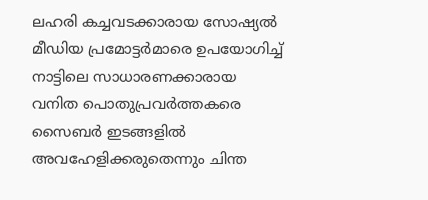ലഹരി കച്ചവടക്കാരായ സോഷ്യൽ മീഡിയ പ്രമോട്ടർമാരെ ഉപയോഗിച്ച് നാട്ടിലെ സാധാരണക്കാരായ വനിത പൊതുപ്രവർത്തകരെ സൈബർ ഇടങ്ങളിൽ അവഹേളിക്കരുതെന്നും ചിന്ത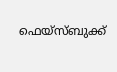ഫെയ്സ്ബുക്ക്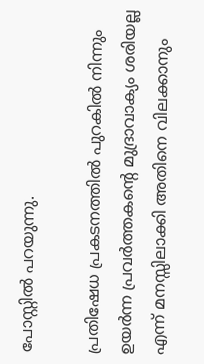പോസ്റ്റിൽ പറയുന്നു.

പ്രതിഷേധ പ്രകടനത്തിൽ പുറകിൽ നിന്നും ഉയർന്ന പ്രവർത്തകന്റെ മുദ്രാവാക്യം ശരിയല്ല എന്ന് മനസ്സിലാക്കി അതിനെ വിലക്കാനും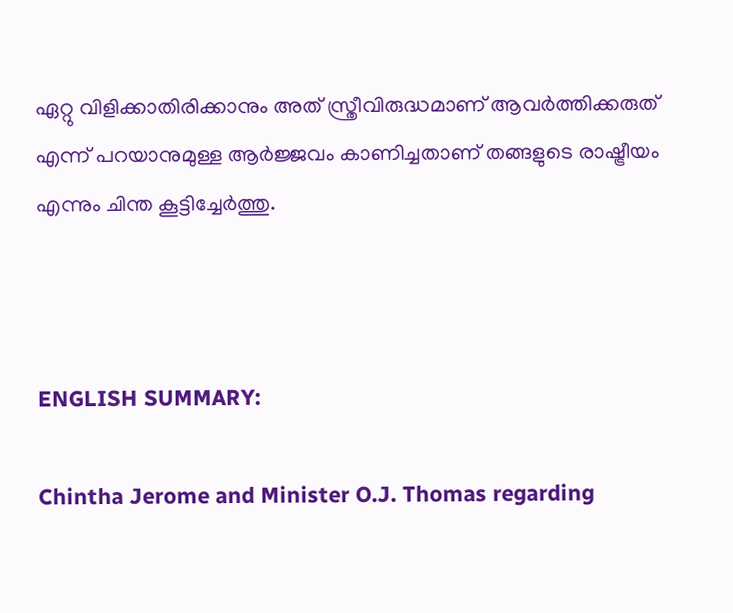ഏറ്റു വിളിക്കാതിരിക്കാനും അത് സ്ത്രീവിരുദ്ധമാണ് ആവർത്തിക്കരുത് എന്ന് പറയാനുമുള്ള ആർജ്ജവം കാണിച്ചതാണ് തങ്ങളുടെ രാഷ്ട്രീയം എന്നും ചിന്ത കൂട്ടിച്ചേർത്തു.



ENGLISH SUMMARY:

Chintha Jerome and Minister O.J. Thomas regarding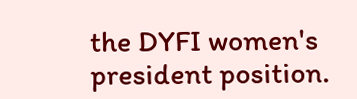the DYFI women's president position.